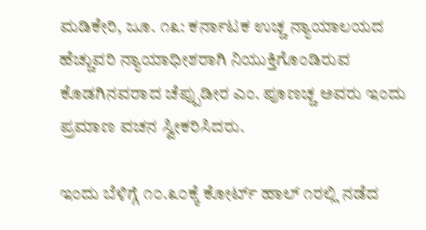ಮಡಿಕೇರಿ, ಜೂ. ೧೩: ಕರ್ನಾಟಕ ಉಚ್ಚ ನ್ಯಾಯಾಲಯದ ಹೆಚ್ಚುವರಿ ನ್ಯಾಯಾಧೀಶರಾಗಿ ನಿಯುಕ್ತಿಗೊಂಡಿರುವ ಕೊಡಗಿನವರಾದ ಚೆಪ್ಪುಡೀರ ಎಂ. ಪೂಣಚ್ಚ ಅವರು ಇಂದು ಪ್ರಮಾಣ ವಚನ ಸ್ವೀಕರಿಸಿದರು.

ಇಂದು ಬೆಳಿಗ್ಗೆ ೧೦.೩೦ಕ್ಕೆ ಕೋರ್ಟ್ ಹಾಲ್ ೧ರಲ್ಲಿ ನಡೆದ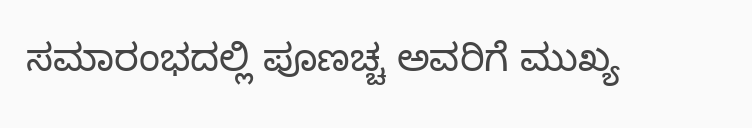ಸಮಾರಂಭದಲ್ಲಿ ಪೂಣಚ್ಚ ಅವರಿಗೆ ಮುಖ್ಯ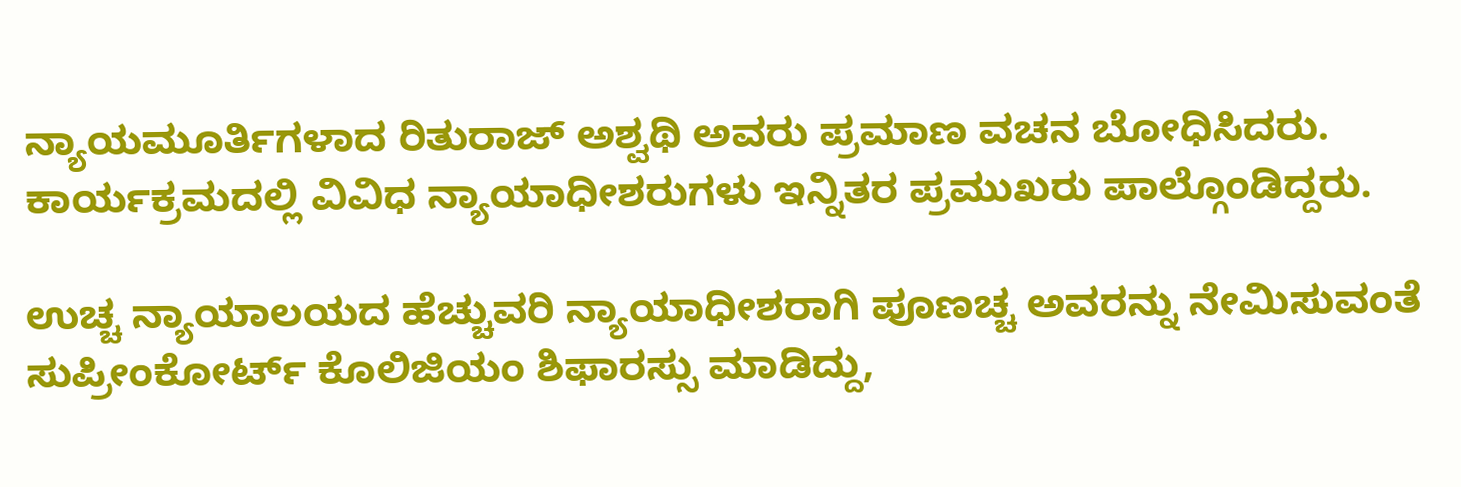ನ್ಯಾಯಮೂರ್ತಿಗಳಾದ ರಿತುರಾಜ್ ಅಶ್ವಥಿ ಅವರು ಪ್ರಮಾಣ ವಚನ ಬೋಧಿಸಿದರು. ಕಾರ್ಯಕ್ರಮದಲ್ಲಿ ವಿವಿಧ ನ್ಯಾಯಾಧೀಶರುಗಳು ಇನ್ನಿತರ ಪ್ರಮುಖರು ಪಾಲ್ಗೊಂಡಿದ್ದರು.

ಉಚ್ಚ ನ್ಯಾಯಾಲಯದ ಹೆಚ್ಚುವರಿ ನ್ಯಾಯಾಧೀಶರಾಗಿ ಪೂಣಚ್ಚ ಅವರನ್ನು ನೇಮಿಸುವಂತೆ ಸುಪ್ರೀಂಕೋರ್ಟ್ ಕೊಲಿಜಿಯಂ ಶಿಫಾರಸ್ಸು ಮಾಡಿದ್ದು,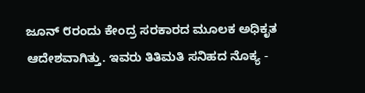ಜೂನ್ ೮ರಂದು ಕೇಂದ್ರ ಸರಕಾರದ ಮೂಲಕ ಅಧಿಕೃತ ಆದೇಶವಾಗಿತ್ತು. ಇವರು ತಿತಿಮತಿ ಸನಿಹದ ನೊಕ್ಯ -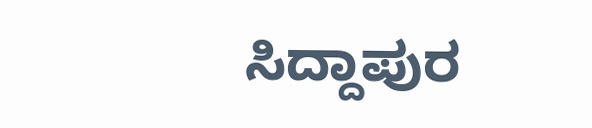ಸಿದ್ದಾಪುರ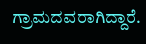ಗ್ರಾಮದವರಾಗಿದ್ದಾರೆ.